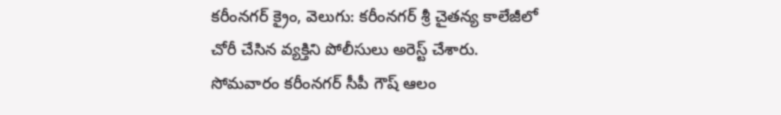కరీంనగర్ క్రైం, వెలుగు: కరీంనగర్ శ్రీ చైతన్య కాలేజీలో చోరీ చేసిన వ్యక్తిని పోలీసులు అరెస్ట్ చేశారు. సోమవారం కరీంనగర్ సీపీ గౌష్ ఆలం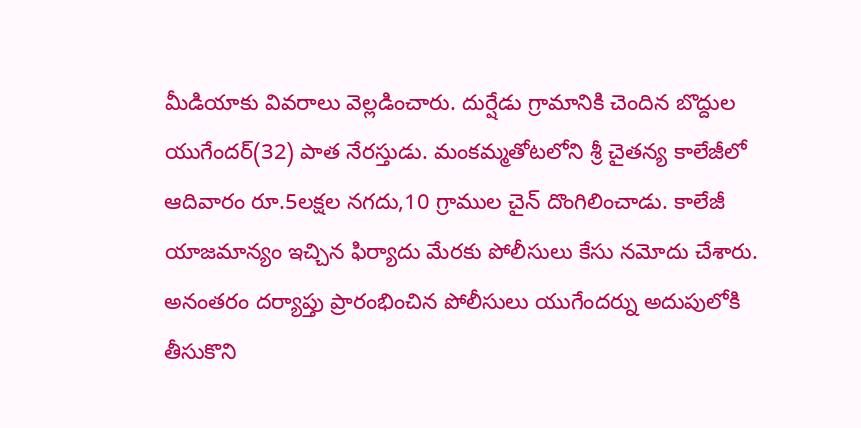మీడియాకు వివరాలు వెల్లడించారు. దుర్షేడు గ్రామానికి చెందిన బొద్దుల యుగేందర్(32) పాత నేరస్తుడు. మంకమ్మతోటలోని శ్రీ చైతన్య కాలేజీలో ఆదివారం రూ.5లక్షల నగదు,10 గ్రాముల చైన్ దొంగిలించాడు. కాలేజీ యాజమాన్యం ఇచ్చిన ఫిర్యాదు మేరకు పోలీసులు కేసు నమోదు చేశారు.
అనంతరం దర్యాప్తు ప్రారంభించిన పోలీసులు యుగేందర్ను అదుపులోకి తీసుకొని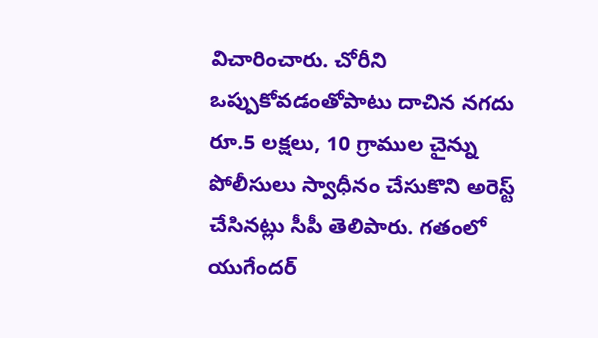విచారించారు. చోరీని ఒప్పుకోవడంతోపాటు దాచిన నగదు రూ.5 లక్షలు, 10 గ్రాముల చైన్ను పోలీసులు స్వాధీనం చేసుకొని అరెస్ట్ చేసినట్లు సీపీ తెలిపారు. గతంలో యుగేందర్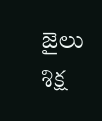జైలు శిక్ష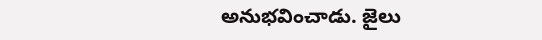అనుభవించాడు. జైలు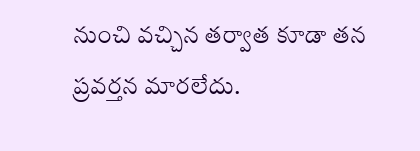నుంచి వచ్చిన తర్వాత కూడా తన ప్రవర్తన మారలేదు.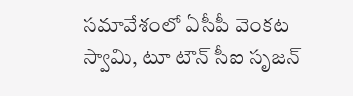సమావేశంలో ఏసీపీ వెంకట స్వామి, టూ టౌన్ సీఐ సృజన్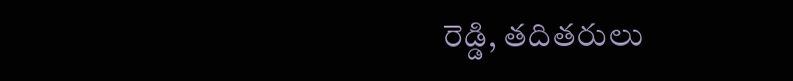రెడ్డి, తదితరులు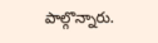పాల్గొన్నారు.